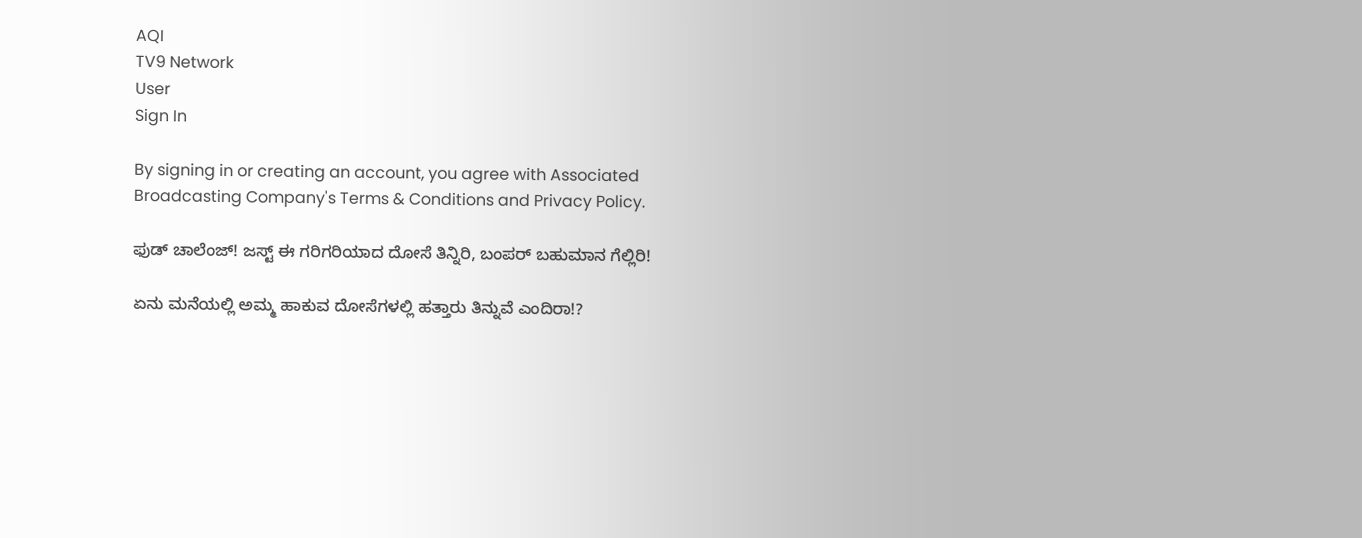AQI
TV9 Network
User
Sign In

By signing in or creating an account, you agree with Associated Broadcasting Company's Terms & Conditions and Privacy Policy.

ಫುಡ್ ಚಾಲೆಂಜ್! ಜಸ್ಟ್ ಈ ಗರಿಗರಿಯಾದ ದೋಸೆ ತಿನ್ನಿರಿ, ಬಂಪರ್ ಬಹುಮಾನ ಗೆಲ್ಲಿರಿ!

ಏನು ಮನೆಯಲ್ಲಿ ಅಮ್ಮ ಹಾಕುವ ದೋಸೆಗಳಲ್ಲಿ ಹತ್ತಾರು ತಿನ್ನುವೆ ಎಂದಿರಾ!?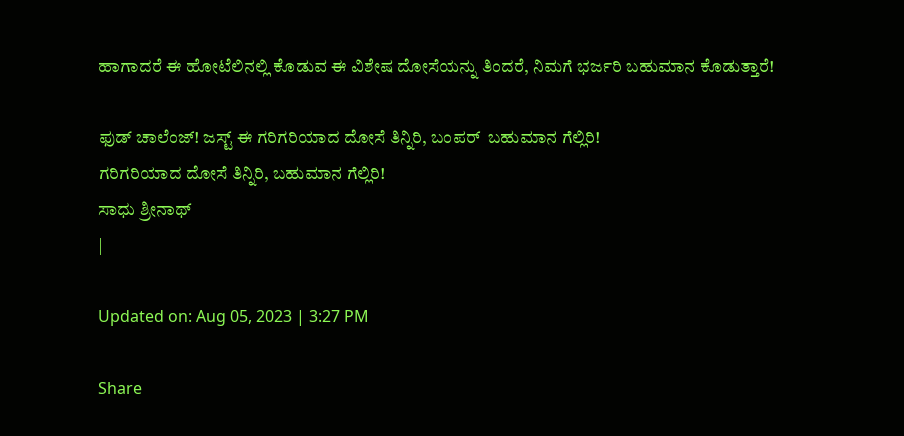ಹಾಗಾದರೆ ಈ ಹೋಟೆಲಿನಲ್ಲಿ ಕೊಡುವ ಈ ವಿಶೇಷ ದೋಸೆಯನ್ನು ತಿಂದರೆ, ನಿಮಗೆ ಭರ್ಜರಿ ಬಹುಮಾನ ಕೊಡುತ್ತಾರೆ!

ಫುಡ್ ಚಾಲೆಂಜ್! ಜಸ್ಟ್ ಈ ಗರಿಗರಿಯಾದ ದೋಸೆ ತಿನ್ನಿರಿ, ಬಂಪರ್  ಬಹುಮಾನ ಗೆಲ್ಲಿರಿ!
ಗರಿಗರಿಯಾದ ದೋಸೆ ತಿನ್ನಿರಿ, ಬಹುಮಾನ ಗೆಲ್ಲಿರಿ!
ಸಾಧು ಶ್ರೀನಾಥ್
|

Updated on: Aug 05, 2023 | 3:27 PM

Share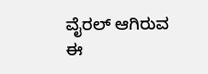ವೈರಲ್ ಆಗಿರುವ ಈ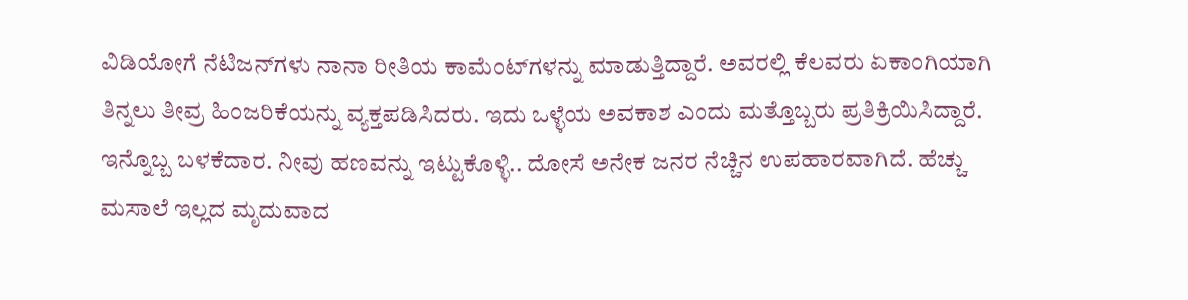ವಿಡಿಯೋಗೆ ನೆಟಿಜನ್‌ಗಳು ನಾನಾ ರೀತಿಯ ಕಾಮೆಂಟ್‌ಗಳನ್ನು ಮಾಡುತ್ತಿದ್ದಾರೆ. ಅವರಲ್ಲಿ ಕೆಲವರು ಏಕಾಂಗಿಯಾಗಿ ತಿನ್ನಲು ತೀವ್ರ ಹಿಂಜರಿಕೆಯನ್ನು ವ್ಯಕ್ತಪಡಿಸಿದರು. ಇದು ಒಳ್ಳೆಯ ಅವಕಾಶ ಎಂದು ಮತ್ತೊಬ್ಬರು ಪ್ರತಿಕ್ರಿಯಿಸಿದ್ದಾರೆ. ಇನ್ನೊಬ್ಬ ಬಳಕೆದಾರ. ನೀವು ಹಣವನ್ನು ಇಟ್ಟುಕೊಳ್ಳಿ.. ದೋಸೆ ಅನೇಕ ಜನರ ನೆಚ್ಚಿನ ಉಪಹಾರವಾಗಿದೆ. ಹೆಚ್ಚು ಮಸಾಲೆ ಇಲ್ಲದ ಮೃದುವಾದ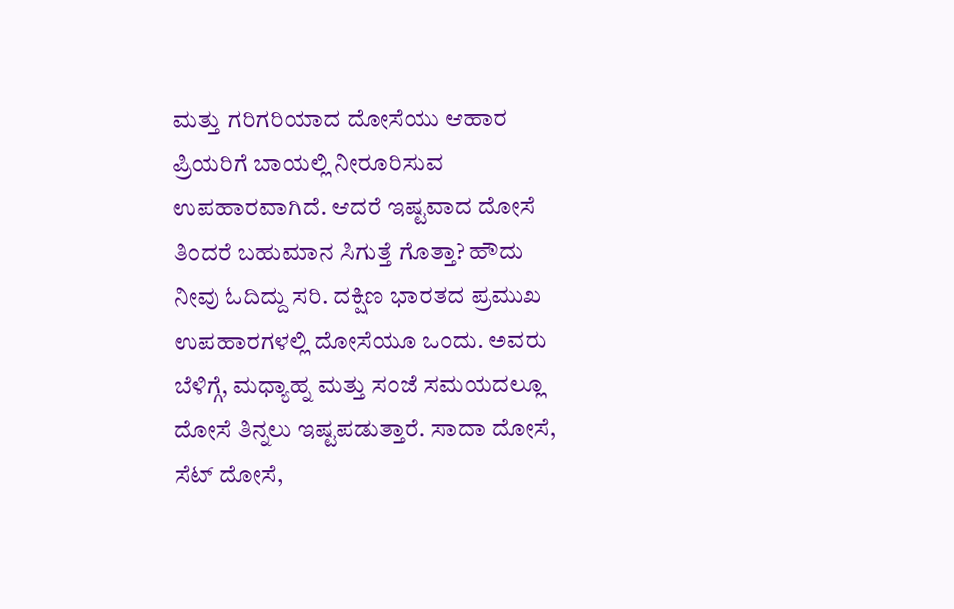ಮತ್ತು ಗರಿಗರಿಯಾದ ದೋಸೆಯು ಆಹಾರ ಪ್ರಿಯರಿಗೆ ಬಾಯಲ್ಲಿ ನೀರೂರಿಸುವ ಉಪಹಾರವಾಗಿದೆ. ಆದರೆ ಇಷ್ಟವಾದ ದೋಸೆ ತಿಂದರೆ ಬಹುಮಾನ ಸಿಗುತ್ತೆ ಗೊತ್ತಾ? ಹೌದು ನೀವು ಓದಿದ್ದು ಸರಿ. ದಕ್ಷಿಣ ಭಾರತದ ಪ್ರಮುಖ ಉಪಹಾರಗಳಲ್ಲಿ ದೋಸೆಯೂ ಒಂದು. ಅವರು ಬೆಳಿಗ್ಗೆ, ಮಧ್ಯಾಹ್ನ ಮತ್ತು ಸಂಜೆ ಸಮಯದಲ್ಲೂ ದೋಸೆ ತಿನ್ನಲು ಇಷ್ಟಪಡುತ್ತಾರೆ. ಸಾದಾ ದೋಸೆ, ಸೆಟ್ ದೋಸೆ,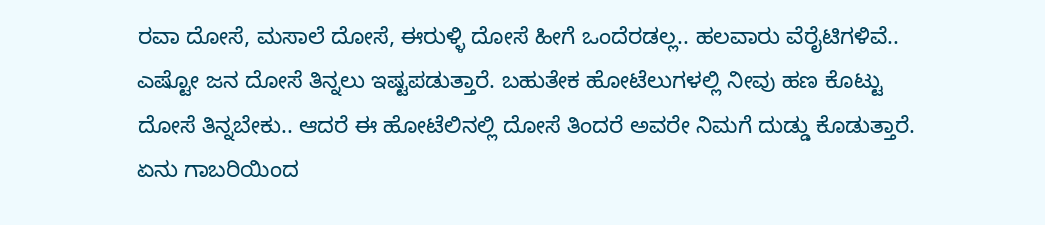ರವಾ ದೋಸೆ, ಮಸಾಲೆ ದೋಸೆ, ಈರುಳ್ಳಿ ದೋಸೆ ಹೀಗೆ ಒಂದೆರಡಲ್ಲ.. ಹಲವಾರು ವೆರೈಟಿಗಳಿವೆ.. ಎಷ್ಟೋ ಜನ ದೋಸೆ ತಿನ್ನಲು ಇಷ್ಟಪಡುತ್ತಾರೆ. ಬಹುತೇಕ ಹೋಟೆಲುಗಳಲ್ಲಿ ನೀವು ಹಣ ಕೊಟ್ಟು ದೋಸೆ ತಿನ್ನಬೇಕು.. ಆದರೆ ಈ ಹೋಟೆಲಿನಲ್ಲಿ ದೋಸೆ ತಿಂದರೆ ಅವರೇ ನಿಮಗೆ ದುಡ್ಡು ಕೊಡುತ್ತಾರೆ. ಏನು ಗಾಬರಿಯಿಂದ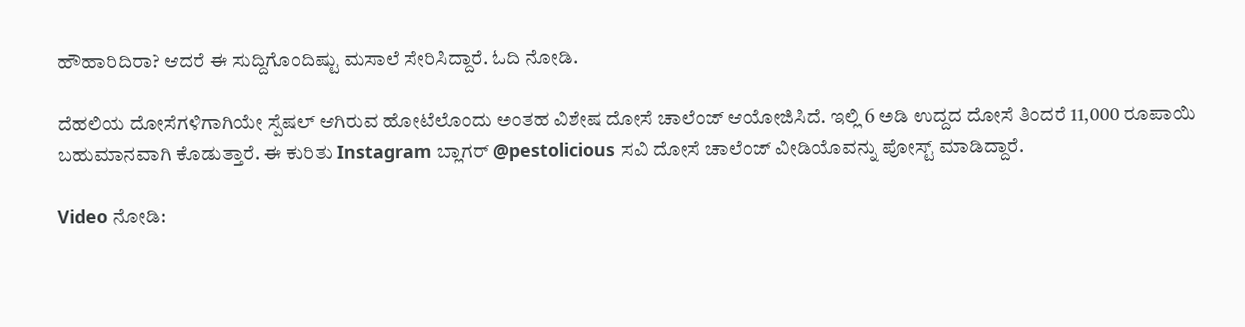ಹೌಹಾರಿದಿರಾ? ಆದರೆ ಈ ಸುದ್ದಿಗೊಂದಿಷ್ಟು ಮಸಾಲೆ ಸೇರಿಸಿದ್ದಾರೆ. ಓದಿ ನೋಡಿ.

ದೆಹಲಿಯ ದೋಸೆಗಳಿಗಾಗಿಯೇ ಸ್ಪೆಷಲ್ ಆಗಿರುವ ಹೋಟೆಲೊಂದು ಅಂತಹ ವಿಶೇಷ ದೋಸೆ ಚಾಲೆಂಜ್ ಆಯೋಜಿಸಿದೆ. ಇಲ್ಲಿ 6 ಅಡಿ ಉದ್ದದ ದೋಸೆ ತಿಂದರೆ 11,000 ರೂಪಾಯಿ ಬಹುಮಾನವಾಗಿ ಕೊಡುತ್ತಾರೆ. ಈ ಕುರಿತು Instagram ಬ್ಲಾಗರ್ @pestolicious ಸವಿ ದೋಸೆ ಚಾಲೆಂಜ್ ವೀಡಿಯೊವನ್ನು ಪೋಸ್ಟ್ ಮಾಡಿದ್ದಾರೆ.

Video ನೋಡಿ: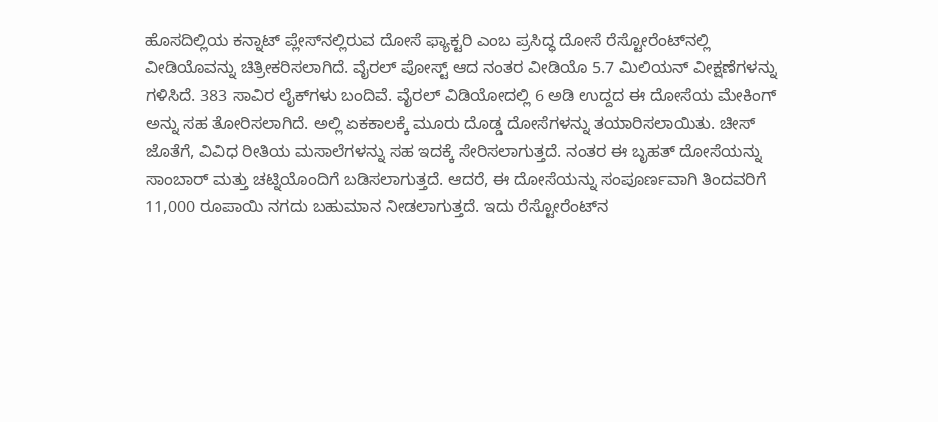ಹೊಸದಿಲ್ಲಿಯ ಕನ್ನಾಟ್ ಪ್ಲೇಸ್‌ನಲ್ಲಿರುವ ದೋಸೆ ಫ್ಯಾಕ್ಟರಿ ಎಂಬ ಪ್ರಸಿದ್ಧ ದೋಸೆ ರೆಸ್ಟೋರೆಂಟ್‌ನಲ್ಲಿ ವೀಡಿಯೊವನ್ನು ಚಿತ್ರೀಕರಿಸಲಾಗಿದೆ. ವೈರಲ್ ಪೋಸ್ಟ್ ಆದ ನಂತರ ವೀಡಿಯೊ 5.7 ಮಿಲಿಯನ್ ವೀಕ್ಷಣೆಗಳನ್ನು ಗಳಿಸಿದೆ. 383 ಸಾವಿರ ಲೈಕ್‌ಗಳು ಬಂದಿವೆ. ವೈರಲ್ ವಿಡಿಯೋದಲ್ಲಿ 6 ಅಡಿ ಉದ್ದದ ಈ ದೋಸೆಯ ಮೇಕಿಂಗ್ ಅನ್ನು ಸಹ ತೋರಿಸಲಾಗಿದೆ. ಅಲ್ಲಿ ಏಕಕಾಲಕ್ಕೆ ಮೂರು ದೊಡ್ಡ ದೋಸೆಗಳನ್ನು ತಯಾರಿಸಲಾಯಿತು. ಚೀಸ್ ಜೊತೆಗೆ, ವಿವಿಧ ರೀತಿಯ ಮಸಾಲೆಗಳನ್ನು ಸಹ ಇದಕ್ಕೆ ಸೇರಿಸಲಾಗುತ್ತದೆ. ನಂತರ ಈ ಬೃಹತ್ ದೋಸೆಯನ್ನು ಸಾಂಬಾರ್ ಮತ್ತು ಚಟ್ನಿಯೊಂದಿಗೆ ಬಡಿಸಲಾಗುತ್ತದೆ. ಆದರೆ, ಈ ದೋಸೆಯನ್ನು ಸಂಪೂರ್ಣವಾಗಿ ತಿಂದವರಿಗೆ 11,000 ರೂಪಾಯಿ ನಗದು ಬಹುಮಾನ ನೀಡಲಾಗುತ್ತದೆ. ಇದು ರೆಸ್ಟೋರೆಂಟ್‌ನ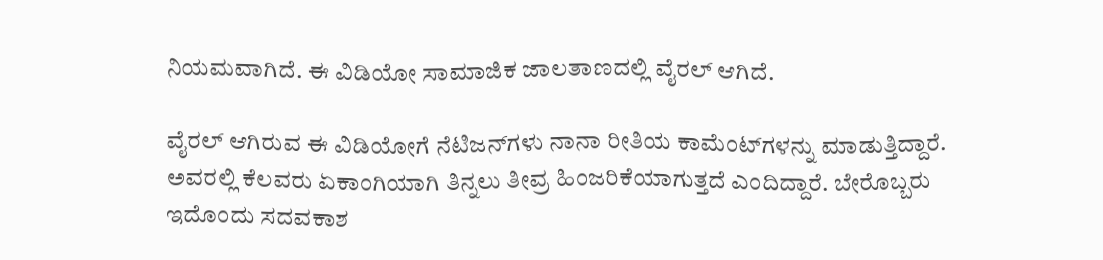ನಿಯಮವಾಗಿದೆ. ಈ ವಿಡಿಯೋ ಸಾಮಾಜಿಕ ಜಾಲತಾಣದಲ್ಲಿ ವೈರಲ್ ಆಗಿದೆ.

ವೈರಲ್ ಆಗಿರುವ ಈ ವಿಡಿಯೋಗೆ ನೆಟಿಜನ್‌ಗಳು ನಾನಾ ರೀತಿಯ ಕಾಮೆಂಟ್‌ಗಳನ್ನು ಮಾಡುತ್ತಿದ್ದಾರೆ. ಅವರಲ್ಲಿ ಕೆಲವರು ಏಕಾಂಗಿಯಾಗಿ ತಿನ್ನಲು ತೀವ್ರ ಹಿಂಜರಿಕೆಯಾಗುತ್ತದೆ ಎಂದಿದ್ದಾರೆ. ಬೇರೊಬ್ಬರು ಇದೊಂದು ಸದವಕಾಶ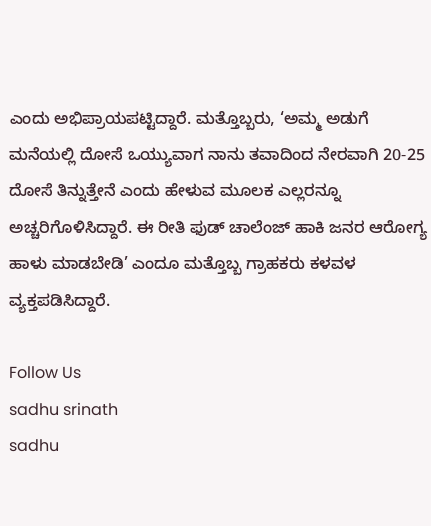ಎಂದು ಅಭಿಪ್ರಾಯಪಟ್ಟಿದ್ದಾರೆ. ಮತ್ತೊಬ್ಬರು, ‘ಅಮ್ಮ ಅಡುಗೆ ಮನೆಯಲ್ಲಿ ದೋಸೆ ಒಯ್ಯುವಾಗ ನಾನು ತವಾದಿಂದ ನೇರವಾಗಿ 20-25 ದೋಸೆ ತಿನ್ನುತ್ತೇನೆ ಎಂದು ಹೇಳುವ ಮೂಲಕ ಎಲ್ಲರನ್ನೂ ಅಚ್ಚರಿಗೊಳಿಸಿದ್ದಾರೆ. ಈ ರೀತಿ ಫುಡ್ ಚಾಲೆಂಜ್ ಹಾಕಿ ಜನರ ಆರೋಗ್ಯ ಹಾಳು ಮಾಡಬೇಡಿ’ ಎಂದೂ ಮತ್ತೊಬ್ಬ ಗ್ರಾಹಕರು ಕಳವಳ ವ್ಯಕ್ತಪಡಿಸಿದ್ದಾರೆ.

Follow Us
sadhu srinath
sadhu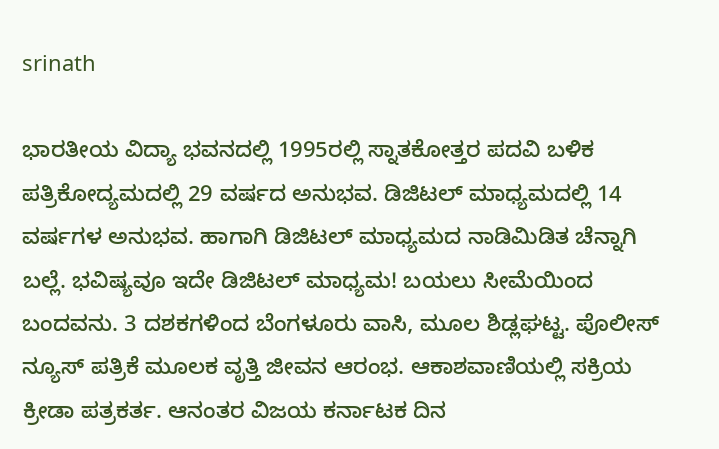srinath

ಭಾರತೀಯ ವಿದ್ಯಾ ಭವನದಲ್ಲಿ 1995ರಲ್ಲಿ ಸ್ನಾತಕೋತ್ತರ ಪದವಿ ಬಳಿಕ ಪತ್ರಿಕೋದ್ಯಮದಲ್ಲಿ 29 ವರ್ಷದ ಅನುಭವ. ಡಿಜಿಟಲ್ ಮಾಧ್ಯಮದಲ್ಲಿ 14 ವರ್ಷಗಳ ಅನುಭವ. ಹಾಗಾಗಿ ಡಿಜಿಟಲ್ ಮಾಧ್ಯಮದ ನಾಡಿಮಿಡಿತ ಚೆನ್ನಾಗಿ ಬಲ್ಲೆ. ಭವಿಷ್ಯವೂ ಇದೇ ಡಿಜಿಟಲ್ ಮಾಧ್ಯಮ! ಬಯಲು ಸೀಮೆಯಿಂದ ಬಂದವನು. 3 ದಶಕಗಳಿಂದ ಬೆಂಗಳೂರು ವಾಸಿ, ಮೂಲ ಶಿಡ್ಲಘಟ್ಟ. ಪೊಲೀಸ್ ನ್ಯೂಸ್ ಪತ್ರಿಕೆ ಮೂಲಕ ವೃತ್ತಿ ಜೀವನ ಆರಂಭ. ಆಕಾಶವಾಣಿಯಲ್ಲಿ ಸಕ್ರಿಯ ಕ್ರೀಡಾ ಪತ್ರಕರ್ತ. ಆನಂತರ ವಿಜಯ ಕರ್ನಾಟಕ ದಿನ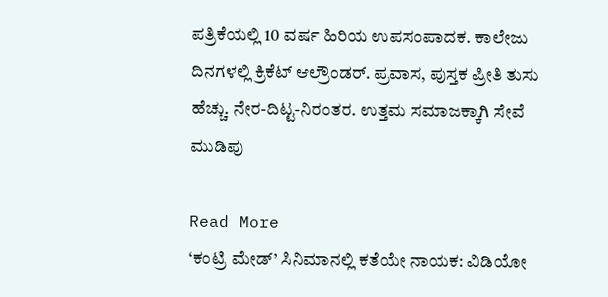ಪತ್ರಿಕೆಯಲ್ಲಿ 10 ವರ್ಷ ಹಿರಿಯ ಉಪಸಂಪಾದಕ. ಕಾಲೇಜು ದಿನಗಳಲ್ಲಿ ಕ್ರಿಕೆಟ್ ಆಲ್ರೌಂಡರ್. ಪ್ರವಾಸ, ಪುಸ್ತಕ ಪ್ರೀತಿ ತುಸು ಹೆಚ್ಚು. ನೇರ-ದಿಟ್ಟ-ನಿರಂತರ. ಉತ್ತಮ ಸಮಾಜಕ್ಕಾಗಿ ಸೇವೆ ಮುಡಿಪು

Read More
‘ಕಂಟ್ರಿ ಮೇಡ್’ ಸಿನಿಮಾನಲ್ಲಿ ಕತೆಯೇ ನಾಯಕ: ವಿಡಿಯೋ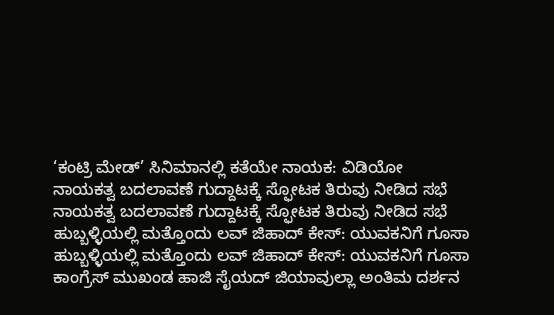‘ಕಂಟ್ರಿ ಮೇಡ್’ ಸಿನಿಮಾನಲ್ಲಿ ಕತೆಯೇ ನಾಯಕ: ವಿಡಿಯೋ
ನಾಯಕತ್ವ ಬದಲಾವಣೆ ಗುದ್ದಾಟಕ್ಕೆ ಸ್ಫೋಟಕ ತಿರುವು ನೀಡಿದ ಸಭೆ
ನಾಯಕತ್ವ ಬದಲಾವಣೆ ಗುದ್ದಾಟಕ್ಕೆ ಸ್ಫೋಟಕ ತಿರುವು ನೀಡಿದ ಸಭೆ
ಹುಬ್ಬಳ್ಳಿಯಲ್ಲಿ ಮತ್ತೊಂದು ಲವ್ ಜಿಹಾದ್ ಕೇಸ್: ಯುವಕನಿಗೆ ಗೂಸಾ
ಹುಬ್ಬಳ್ಳಿಯಲ್ಲಿ ಮತ್ತೊಂದು ಲವ್ ಜಿಹಾದ್ ಕೇಸ್: ಯುವಕನಿಗೆ ಗೂಸಾ
ಕಾಂಗ್ರೆಸ್ ಮುಖಂಡ ಹಾಜಿ ಸೈಯದ್ ಜಿಯಾವುಲ್ಲಾ ಅಂತಿಮ ದರ್ಶನ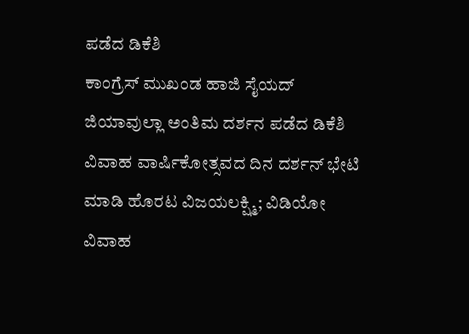ಪಡೆದ ಡಿಕೆಶಿ
ಕಾಂಗ್ರೆಸ್ ಮುಖಂಡ ಹಾಜಿ ಸೈಯದ್ ಜಿಯಾವುಲ್ಲಾ ಅಂತಿಮ ದರ್ಶನ ಪಡೆದ ಡಿಕೆಶಿ
ವಿವಾಹ ವಾರ್ಷಿಕೋತ್ಸವದ ದಿನ ದರ್ಶನ್ ಭೇಟಿ ಮಾಡಿ ಹೊರಟ ವಿಜಯಲಕ್ಷ್ಮಿ; ವಿಡಿಯೋ
ವಿವಾಹ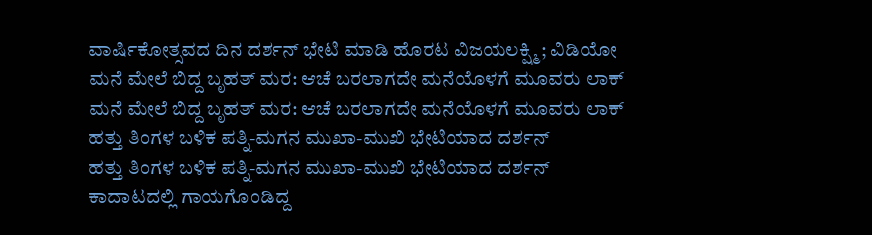ವಾರ್ಷಿಕೋತ್ಸವದ ದಿನ ದರ್ಶನ್ ಭೇಟಿ ಮಾಡಿ ಹೊರಟ ವಿಜಯಲಕ್ಷ್ಮಿ; ವಿಡಿಯೋ
ಮನೆ ಮೇಲೆ ಬಿದ್ದ ಬೃಹತ್ ಮರ: ಆಚೆ ಬರಲಾಗದೇ ಮನೆಯೊಳಗೆ ಮೂವರು ಲಾಕ್
ಮನೆ ಮೇಲೆ ಬಿದ್ದ ಬೃಹತ್ ಮರ: ಆಚೆ ಬರಲಾಗದೇ ಮನೆಯೊಳಗೆ ಮೂವರು ಲಾಕ್
ಹತ್ತು ತಿಂಗಳ ಬಳಿಕ ಪತ್ನಿ-ಮಗನ ಮುಖಾ-ಮುಖಿ ಭೇಟಿಯಾದ ದರ್ಶನ್
ಹತ್ತು ತಿಂಗಳ ಬಳಿಕ ಪತ್ನಿ-ಮಗನ ಮುಖಾ-ಮುಖಿ ಭೇಟಿಯಾದ ದರ್ಶನ್
ಕಾದಾಟದಲ್ಲಿ ಗಾಯಗೊಂಡಿದ್ದ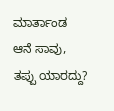ಮಾರ್ತಾಂಡ ಆನೆ ಸಾವು, ತಪ್ಪು ಯಾರದ್ದು?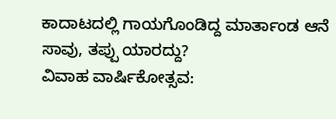ಕಾದಾಟದಲ್ಲಿ ಗಾಯಗೊಂಡಿದ್ದ ಮಾರ್ತಾಂಡ ಆನೆ ಸಾವು, ತಪ್ಪು ಯಾರದ್ದು?
ವಿವಾಹ ವಾರ್ಷಿಕೋತ್ಸವ: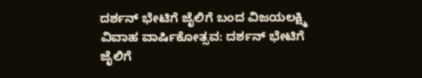ದರ್ಶನ್ ಭೇಟಿಗೆ ಜೈಲಿಗೆ ಬಂದ ವಿಜಯಲಕ್ಷ್ಮಿ
ವಿವಾಹ ವಾರ್ಷಿಕೋತ್ಸವ: ದರ್ಶನ್ ಭೇಟಿಗೆ ಜೈಲಿಗೆ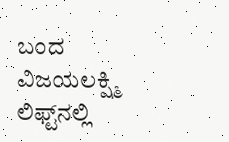ಬಂದ ವಿಜಯಲಕ್ಷ್ಮಿ
ಲಿಫ್ಟ್‌ನಲ್ಲಿ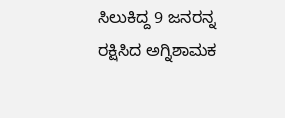ಸಿಲುಕಿದ್ದ 9 ಜನರನ್ನ ರಕ್ಷಿಸಿದ ಅಗ್ನಿಶಾಮಕ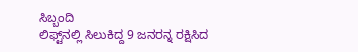ಸಿಬ್ಬಂದಿ
ಲಿಫ್ಟ್‌ನಲ್ಲಿ ಸಿಲುಕಿದ್ದ 9 ಜನರನ್ನ ರಕ್ಷಿಸಿದ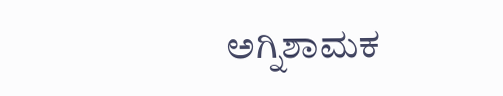ಅಗ್ನಿಶಾಮಕ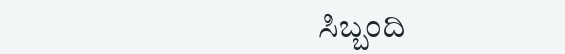ಸಿಬ್ಬಂದಿ